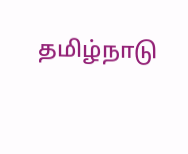தமிழ்நாடு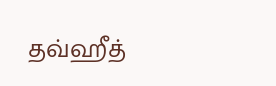தவ்ஹீத்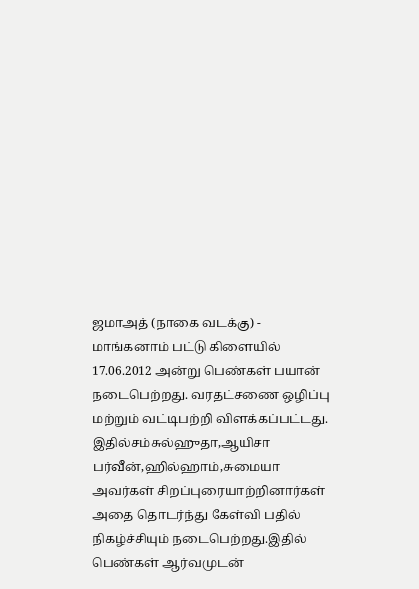ஜமாஅத் (நாகை வடக்கு) - மாங்கனாம் பட்டு கிளையில்
17.06.2012 அன்று பெண்கள் பயான் நடைபெற்றது. வரதட்சணை ஒழிப்பு மற்றும் வட்டிபற்றி விளக்கப்பட்டது. இதில்சம்சுல்ஹுதா,ஆயிசா பர்வீன்,ஹில்ஹாம்,சுமையா அவர்கள் சிறப்புரையாற்றினார்கள் அதை தொடர்ந்து கேள்வி பதில் நிகழ்ச்சியும் நடைபெற்றது.இதில் பெண்கள் ஆர்வமுடன்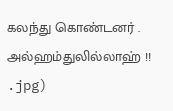கலந்து கொண்டனர் . அல்ஹம்துலில்லாஹ் !!
.jpg)